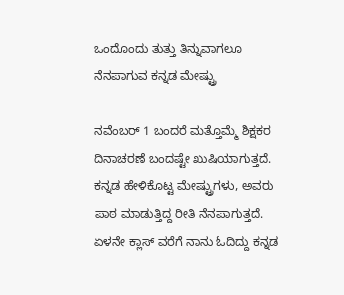ಒಂದೊಂದು ತುತ್ತು ತಿನ್ನುವಾಗಲೂ ನೆನಪಾಗುವ ಕನ್ನಡ ಮೇಷ್ಟ್ರು

ನವೆಂಬರ್ 1 ಬಂದರೆ ಮತ್ತೊಮ್ಮೆ ಶಿಕ್ಷಕರ ದಿನಾಚರಣೆ ಬಂದಷ್ಟೇ ಖುಷಿಯಾಗುತ್ತದೆ. ಕನ್ನಡ ಹೇಳಿಕೊಟ್ಟ ಮೇಷ್ಟ್ರುಗಳು, ಅವರು ಪಾಠ ಮಾಡುತ್ತಿದ್ದ ರೀತಿ ನೆನಪಾಗುತ್ತದೆ. ಏಳನೇ ಕ್ಲಾಸ್ ವರೆಗೆ ನಾನು ಓದಿದ್ದು ಕನ್ನಡ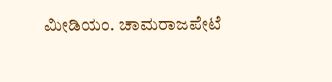ಮೀಡಿಯಂ. ಚಾಮರಾಜಪೇಟೆ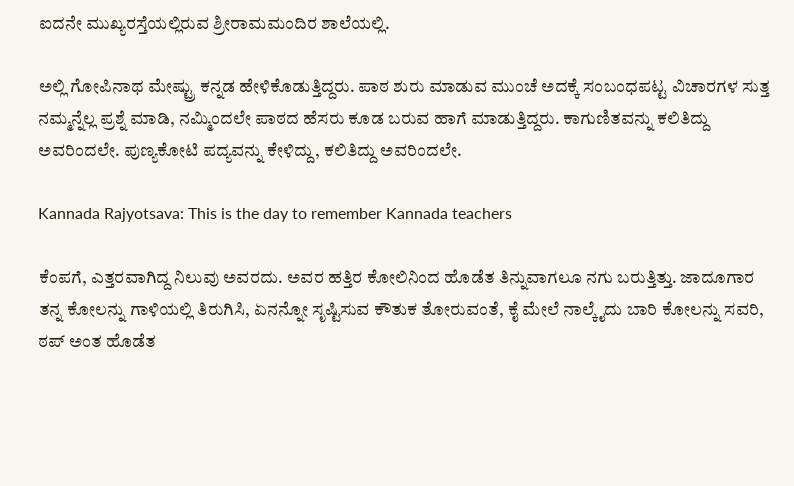ಐದನೇ ಮುಖ್ಯರಸ್ತೆಯಲ್ಲಿರುವ ಶ್ರೀರಾಮಮಂದಿರ ಶಾಲೆಯಲ್ಲಿ.

ಅಲ್ಲಿ ಗೋಪಿನಾಥ ಮೇಷ್ಟ್ರು ಕನ್ನಡ ಹೇಳಿಕೊಡುತ್ತಿದ್ದರು. ಪಾಠ ಶುರು ಮಾಡುವ ಮುಂಚೆ ಅದಕ್ಕೆ ಸಂಬಂಧಪಟ್ಟ ವಿಚಾರಗಳ ಸುತ್ತ ನಮ್ಮನ್ನೆಲ್ಲ ಪ್ರಶ್ನೆ ಮಾಡಿ, ನಮ್ಮಿಂದಲೇ ಪಾಠದ ಹೆಸರು ಕೂಡ ಬರುವ ಹಾಗೆ ಮಾಡುತ್ತಿದ್ದರು. ಕಾಗುಣಿತವನ್ನು ಕಲಿತಿದ್ದು ಅವರಿಂದಲೇ. ಪುಣ್ಯಕೋಟಿ ಪದ್ಯವನ್ನು ಕೇಳಿದ್ದು, ಕಲಿತಿದ್ದು ಅವರಿಂದಲೇ.

Kannada Rajyotsava: This is the day to remember Kannada teachers

ಕೆಂಪಗೆ, ಎತ್ತರವಾಗಿದ್ದ ನಿಲುವು ಅವರದು. ಅವರ ಹತ್ತಿರ ಕೋಲಿನಿಂದ ಹೊಡೆತ ತಿನ್ನುವಾಗಲೂ ನಗು ಬರುತ್ತಿತ್ತು. ಜಾದೂಗಾರ ತನ್ನ ಕೋಲನ್ನು ಗಾಳಿಯಲ್ಲಿ ತಿರುಗಿಸಿ, ಏನನ್ನೋ ಸೃಷ್ಟಿಸುವ ಕೌತುಕ ತೋರುವಂತೆ, ಕೈ ಮೇಲೆ ನಾಲ್ಕೈದು ಬಾರಿ ಕೋಲನ್ನು ಸವರಿ, ಠಪ್ ಅಂತ ಹೊಡೆತ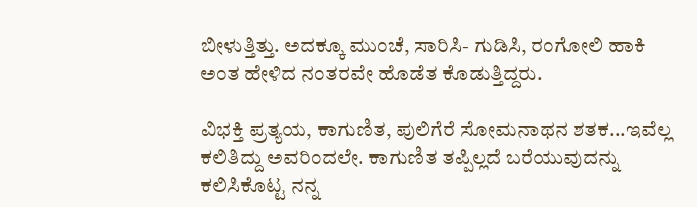ಬೀಳುತ್ತಿತ್ತು. ಅದಕ್ಕೂ ಮುಂಚೆ, ಸಾರಿಸಿ- ಗುಡಿಸಿ, ರಂಗೋಲಿ ಹಾಕಿ ಅಂತ ಹೇಳಿದ ನಂತರವೇ ಹೊಡೆತ ಕೊಡುತ್ತಿದ್ದರು.

ವಿಭಕ್ತಿ ಪ್ರತ್ಯಯ, ಕಾಗುಣಿತ, ಪುಲಿಗೆರೆ ಸೋಮನಾಥನ ಶತಕ...ಇವೆಲ್ಲ ಕಲಿತಿದ್ದು ಅವರಿಂದಲೇ. ಕಾಗುಣಿತ ತಪ್ಪಿಲ್ಲದೆ ಬರೆಯುವುದನ್ನು ಕಲಿಸಿಕೊಟ್ಟ ನನ್ನ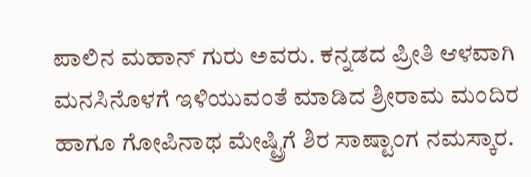ಪಾಲಿನ ಮಹಾನ್ ಗುರು ಅವರು. ಕನ್ನಡದ ಪ್ರೀತಿ ಆಳವಾಗಿ ಮನಸಿನೊಳಗೆ ಇಳಿಯುವಂತೆ ಮಾಡಿದ ಶ್ರೀರಾಮ ಮಂದಿರ ಹಾಗೂ ಗೋಪಿನಾಥ ಮೇಷ್ಟ್ರಿಗೆ ಶಿರ ಸಾಷ್ಟಾಂಗ ನಮಸ್ಕಾರ.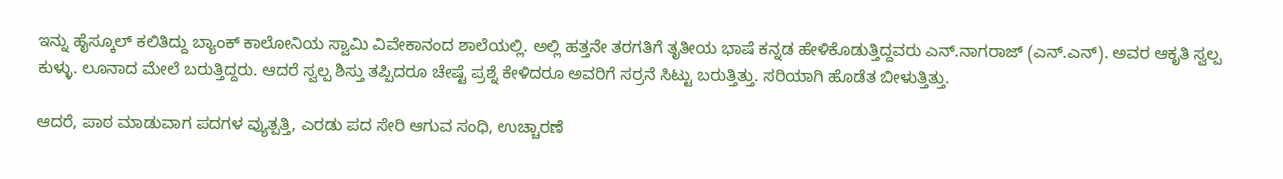ಇನ್ನು ಹೈಸ್ಕೂಲ್ ಕಲಿತಿದ್ದು ಬ್ಯಾಂಕ್ ಕಾಲೋನಿಯ ಸ್ವಾಮಿ ವಿವೇಕಾನಂದ ಶಾಲೆಯಲ್ಲಿ. ಅಲ್ಲಿ ಹತ್ತನೇ ತರಗತಿಗೆ ತೃತೀಯ ಭಾಷೆ ಕನ್ನಡ ಹೇಳಿಕೊಡುತ್ತಿದ್ದವರು ಎನ್.ನಾಗರಾಜ್ (ಎನ್.ಎನ್). ಅವರ ಆಕೃತಿ ಸ್ವಲ್ಪ ಕುಳ್ಳು. ಲೂನಾದ ಮೇಲೆ ಬರುತ್ತಿದ್ದರು. ಆದರೆ ಸ್ವಲ್ಪ ಶಿಸ್ತು ತಪ್ಪಿದರೂ ಚೇಷ್ಟೆ ಪ್ರಶ್ನೆ ಕೇಳಿದರೂ ಅವರಿಗೆ ಸರ್ರನೆ ಸಿಟ್ಟು ಬರುತ್ತಿತ್ತು. ಸರಿಯಾಗಿ ಹೊಡೆತ ಬೀಳುತ್ತಿತ್ತು.

ಆದರೆ, ಪಾಠ ಮಾಡುವಾಗ ಪದಗಳ ವ್ಯುತ್ಪತ್ತಿ, ಎರಡು ಪದ ಸೇರಿ ಆಗುವ ಸಂಧಿ, ಉಚ್ಚಾರಣೆ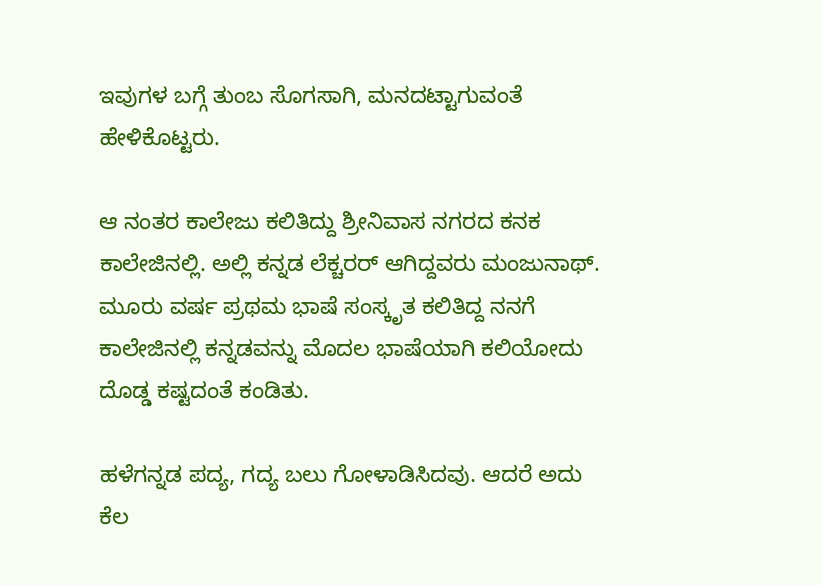ಇವುಗಳ ಬಗ್ಗೆ ತುಂಬ ಸೊಗಸಾಗಿ, ಮನದಟ್ಟಾಗುವಂತೆ ಹೇಳಿಕೊಟ್ಟರು.

ಆ ನಂತರ ಕಾಲೇಜು ಕಲಿತಿದ್ದು ಶ್ರೀನಿವಾಸ ನಗರದ ಕನಕ ಕಾಲೇಜಿನಲ್ಲಿ. ಅಲ್ಲಿ ಕನ್ನಡ ಲೆಕ್ಚರರ್ ಆಗಿದ್ದವರು ಮಂಜುನಾಥ್. ಮೂರು ವರ್ಷ ಪ್ರಥಮ ಭಾಷೆ ಸಂಸ್ಕೃತ ಕಲಿತಿದ್ದ ನನಗೆ ಕಾಲೇಜಿನಲ್ಲಿ ಕನ್ನಡವನ್ನು ಮೊದಲ ಭಾಷೆಯಾಗಿ ಕಲಿಯೋದು ದೊಡ್ಡ ಕಷ್ಟದಂತೆ ಕಂಡಿತು.

ಹಳೆಗನ್ನಡ ಪದ್ಯ, ಗದ್ಯ ಬಲು ಗೋಳಾಡಿಸಿದವು. ಆದರೆ ಅದು ಕೆಲ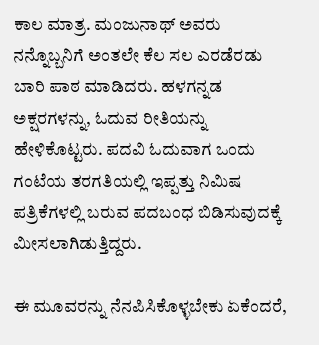ಕಾಲ ಮಾತ್ರ. ಮಂಜುನಾಥ್ ಅವರು ನನ್ನೊಬ್ಬನಿಗೆ ಅಂತಲೇ ಕೆಲ ಸಲ ಎರಡೆರಡು ಬಾರಿ ಪಾಠ ಮಾಡಿದರು. ಹಳಗನ್ನಡ ಅಕ್ಷರಗಳನ್ನು, ಓದುವ ರೀತಿಯನ್ನು ಹೇಳಿಕೊಟ್ಟರು. ಪದವಿ ಓದುವಾಗ ಒಂದು ಗಂಟೆಯ ತರಗತಿಯಲ್ಲಿ ಇಪ್ಪತ್ತು ನಿಮಿಷ ಪತ್ರಿಕೆಗಳಲ್ಲಿ ಬರುವ ಪದಬಂಧ ಬಿಡಿಸುವುದಕ್ಕೆ ಮೀಸಲಾಗಿಡುತ್ತಿದ್ದರು.

ಈ ಮೂವರನ್ನು ನೆನಪಿಸಿಕೊಳ್ಳಬೇಕು ಏಕೆಂದರೆ,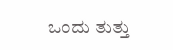ಒಂದು ತುತ್ತು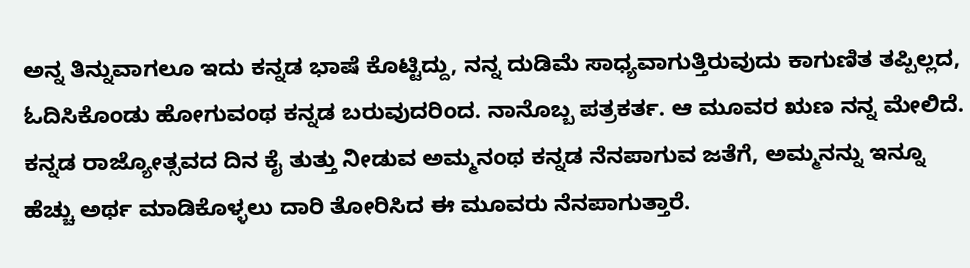ಅನ್ನ ತಿನ್ನುವಾಗಲೂ ಇದು ಕನ್ನಡ ಭಾಷೆ ಕೊಟ್ಟಿದ್ದು, ನನ್ನ ದುಡಿಮೆ ಸಾಧ್ಯವಾಗುತ್ತಿರುವುದು ಕಾಗುಣಿತ ತಪ್ಪಿಲ್ಲದ, ಓದಿಸಿಕೊಂಡು ಹೋಗುವಂಥ ಕನ್ನಡ ಬರುವುದರಿಂದ. ನಾನೊಬ್ಬ ಪತ್ರಕರ್ತ. ಆ ಮೂವರ ಋಣ ನನ್ನ ಮೇಲಿದೆ. ಕನ್ನಡ ರಾಜ್ಯೋತ್ಸವದ ದಿನ ಕೈ ತುತ್ತು ನೀಡುವ ಅಮ್ಮನಂಥ ಕನ್ನಡ ನೆನಪಾಗುವ ಜತೆಗೆ, ಅಮ್ಮನನ್ನು ಇನ್ನೂ ಹೆಚ್ಚು ಅರ್ಥ ಮಾಡಿಕೊಳ್ಳಲು ದಾರಿ ತೋರಿಸಿದ ಈ ಮೂವರು ನೆನಪಾಗುತ್ತಾರೆ.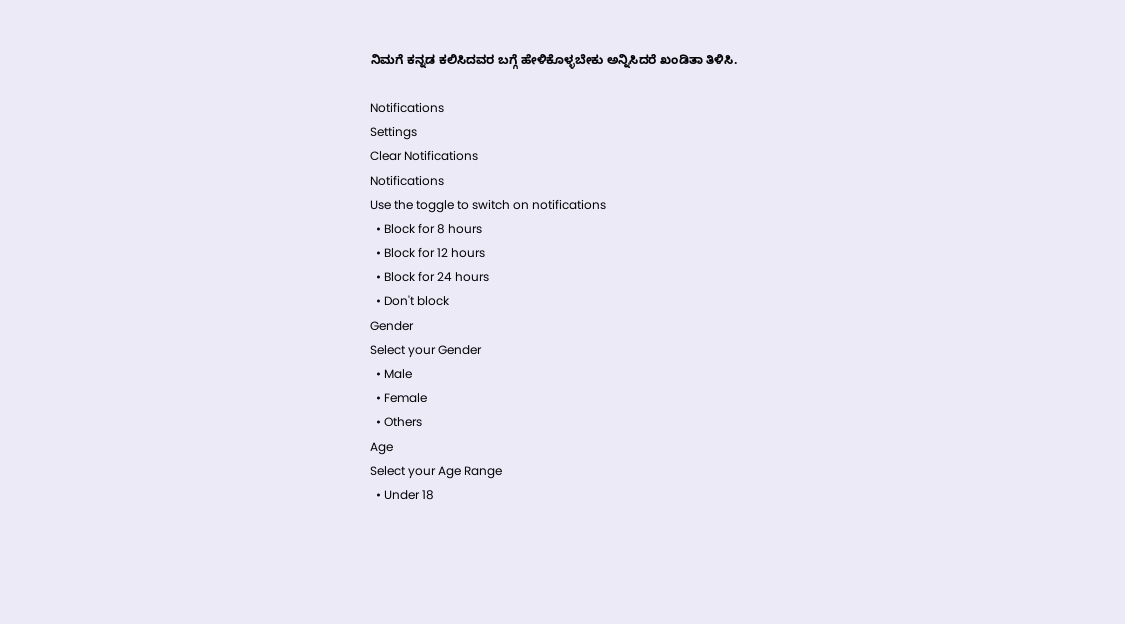ನಿಮಗೆ ಕನ್ನಡ ಕಲಿಸಿದವರ ಬಗ್ಗೆ ಹೇಳಿಕೊಳ್ಳಬೇಕು ಅನ್ನಿಸಿದರೆ ಖಂಡಿತಾ ತಿಳಿಸಿ.

Notifications
Settings
Clear Notifications
Notifications
Use the toggle to switch on notifications
  • Block for 8 hours
  • Block for 12 hours
  • Block for 24 hours
  • Don't block
Gender
Select your Gender
  • Male
  • Female
  • Others
Age
Select your Age Range
  • Under 18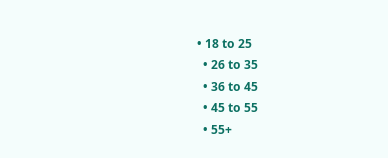• 18 to 25
  • 26 to 35
  • 36 to 45
  • 45 to 55
  • 55+